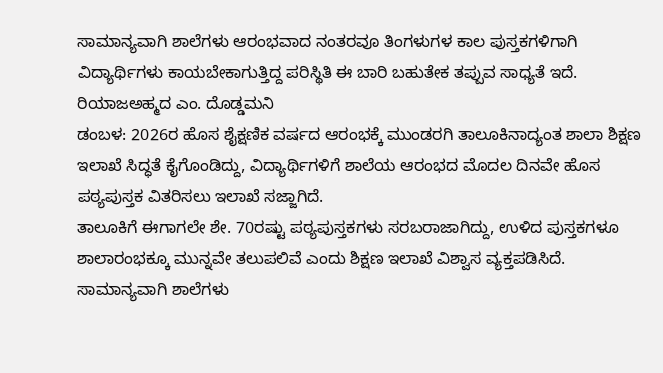ಸಾಮಾನ್ಯವಾಗಿ ಶಾಲೆಗಳು ಆರಂಭವಾದ ನಂತರವೂ ತಿಂಗಳುಗಳ ಕಾಲ ಪುಸ್ತಕಗಳಿಗಾಗಿ ವಿದ್ಯಾರ್ಥಿಗಳು ಕಾಯಬೇಕಾಗುತ್ತಿದ್ದ ಪರಿಸ್ಥಿತಿ ಈ ಬಾರಿ ಬಹುತೇಕ ತಪ್ಪುವ ಸಾಧ್ಯತೆ ಇದೆ.
ರಿಯಾಜಅಹ್ಮದ ಎಂ. ದೊಡ್ಡಮನಿ
ಡಂಬಳ: 2026ರ ಹೊಸ ಶೈಕ್ಷಣಿಕ ವರ್ಷದ ಆರಂಭಕ್ಕೆ ಮುಂಡರಗಿ ತಾಲೂಕಿನಾದ್ಯಂತ ಶಾಲಾ ಶಿಕ್ಷಣ ಇಲಾಖೆ ಸಿದ್ಧತೆ ಕೈಗೊಂಡಿದ್ದು, ವಿದ್ಯಾರ್ಥಿಗಳಿಗೆ ಶಾಲೆಯ ಆರಂಭದ ಮೊದಲ ದಿನವೇ ಹೊಸ ಪಠ್ಯಪುಸ್ತಕ ವಿತರಿಸಲು ಇಲಾಖೆ ಸಜ್ಜಾಗಿದೆ.
ತಾಲೂಕಿಗೆ ಈಗಾಗಲೇ ಶೇ. 70ರಷ್ಟು ಪಠ್ಯಪುಸ್ತಕಗಳು ಸರಬರಾಜಾಗಿದ್ದು, ಉಳಿದ ಪುಸ್ತಕಗಳೂ ಶಾಲಾರಂಭಕ್ಕೂ ಮುನ್ನವೇ ತಲುಪಲಿವೆ ಎಂದು ಶಿಕ್ಷಣ ಇಲಾಖೆ ವಿಶ್ವಾಸ ವ್ಯಕ್ತಪಡಿಸಿದೆ.
ಸಾಮಾನ್ಯವಾಗಿ ಶಾಲೆಗಳು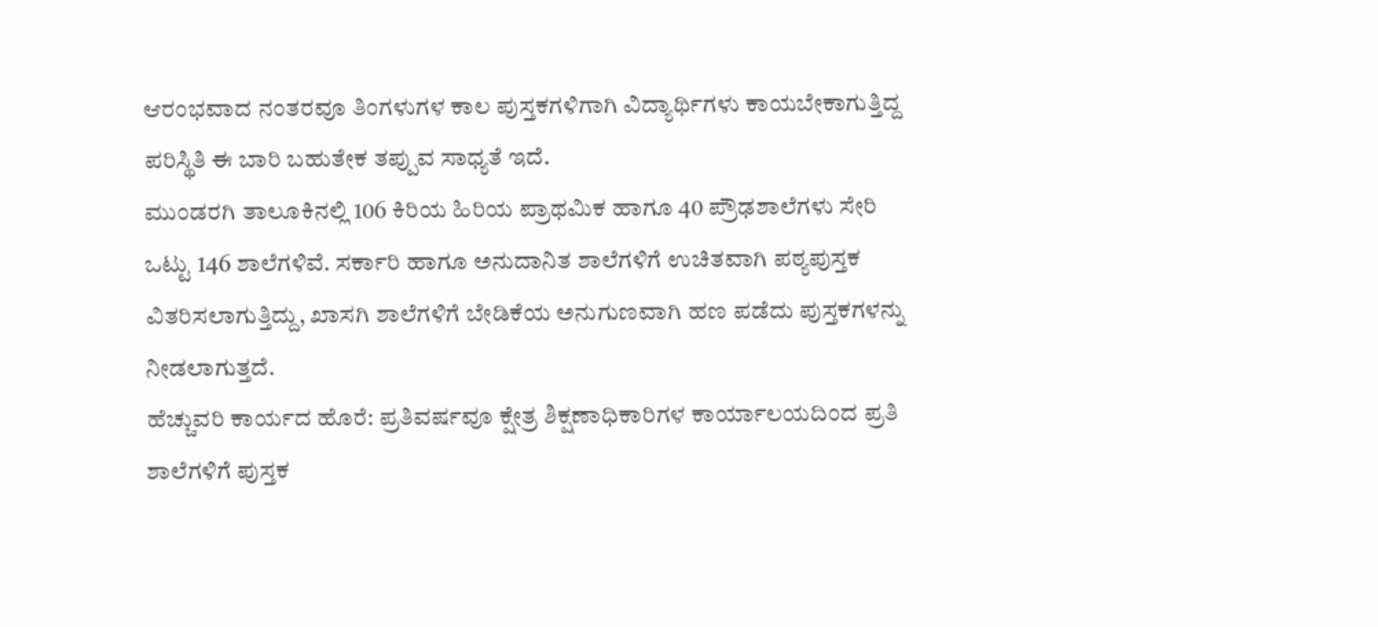ಆರಂಭವಾದ ನಂತರವೂ ತಿಂಗಳುಗಳ ಕಾಲ ಪುಸ್ತಕಗಳಿಗಾಗಿ ವಿದ್ಯಾರ್ಥಿಗಳು ಕಾಯಬೇಕಾಗುತ್ತಿದ್ದ ಪರಿಸ್ಥಿತಿ ಈ ಬಾರಿ ಬಹುತೇಕ ತಪ್ಪುವ ಸಾಧ್ಯತೆ ಇದೆ.
ಮುಂಡರಗಿ ತಾಲೂಕಿನಲ್ಲಿ 106 ಕಿರಿಯ ಹಿರಿಯ ಪ್ರಾಥಮಿಕ ಹಾಗೂ 40 ಪ್ರೌಢಶಾಲೆಗಳು ಸೇರಿ ಒಟ್ಟು 146 ಶಾಲೆಗಳಿವೆ. ಸರ್ಕಾರಿ ಹಾಗೂ ಅನುದಾನಿತ ಶಾಲೆಗಳಿಗೆ ಉಚಿತವಾಗಿ ಪಠ್ಯಪುಸ್ತಕ ವಿತರಿಸಲಾಗುತ್ತಿದ್ದು, ಖಾಸಗಿ ಶಾಲೆಗಳಿಗೆ ಬೇಡಿಕೆಯ ಅನುಗುಣವಾಗಿ ಹಣ ಪಡೆದು ಪುಸ್ತಕಗಳನ್ನು ನೀಡಲಾಗುತ್ತದೆ.
ಹೆಚ್ಚುವರಿ ಕಾರ್ಯದ ಹೊರೆ: ಪ್ರತಿವರ್ಷವೂ ಕ್ಷೇತ್ರ ಶಿಕ್ಷಣಾಧಿಕಾರಿಗಳ ಕಾರ್ಯಾಲಯದಿಂದ ಪ್ರತಿ ಶಾಲೆಗಳಿಗೆ ಪುಸ್ತಕ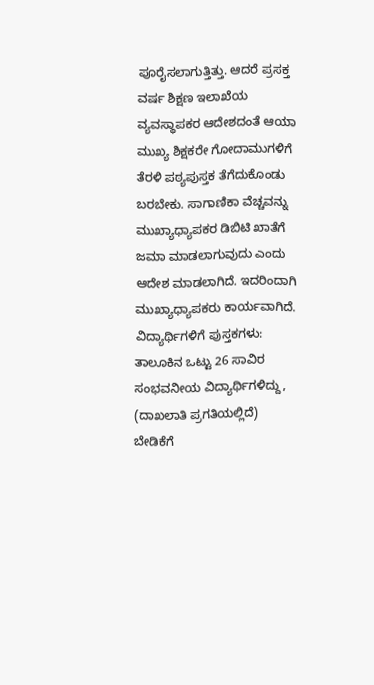ಪೂರೈಸಲಾಗುತ್ತಿತ್ತು. ಆದರೆ ಪ್ರಸಕ್ತ ವರ್ಷ ಶಿಕ್ಷಣ ಇಲಾಖೆಯ ವ್ಯವಸ್ಥಾಪಕರ ಆದೇಶದಂತೆ ಆಯಾ ಮುಖ್ಯ ಶಿಕ್ಷಕರೇ ಗೋದಾಮುಗಳಿಗೆ ತೆರಳಿ ಪಠ್ಯಪುಸ್ತಕ ತೆಗೆದುಕೊಂಡು ಬರಬೇಕು. ಸಾಗಾಣಿಕಾ ವೆಚ್ಚವನ್ನು ಮುಖ್ಯಾಧ್ಯಾಪಕರ ಡಿಬಿಟಿ ಖಾತೆಗೆ ಜಮಾ ಮಾಡಲಾಗುವುದು ಎಂದು ಆದೇಶ ಮಾಡಲಾಗಿದೆ. ಇದರಿಂದಾಗಿ ಮುಖ್ಯಾಧ್ಯಾಪಕರು ಕಾರ್ಯವಾಗಿದೆ.
ವಿದ್ಯಾರ್ಥಿಗಳಿಗೆ ಪುಸ್ತಕಗಳು: ತಾಲೂಕಿನ ಒಟ್ಟು 26 ಸಾವಿರ ಸಂಭವನೀಯ ವಿದ್ಯಾರ್ಥಿಗಳಿದ್ದು, (ದಾಖಲಾತಿ ಪ್ರಗತಿಯಲ್ಲಿದೆ) ಬೇಡಿಕೆಗೆ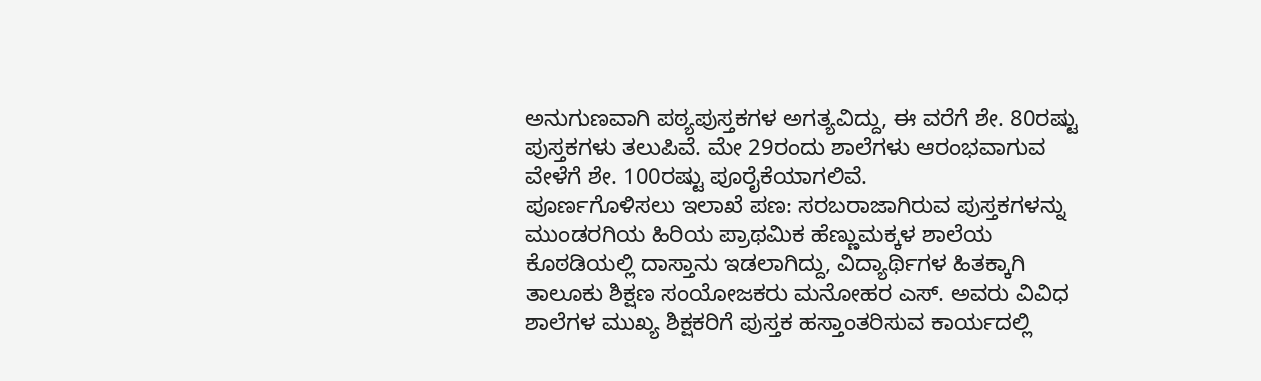ಅನುಗುಣವಾಗಿ ಪಠ್ಯಪುಸ್ತಕಗಳ ಅಗತ್ಯವಿದ್ದು, ಈ ವರೆಗೆ ಶೇ. 80ರಷ್ಟು ಪುಸ್ತಕಗಳು ತಲುಪಿವೆ. ಮೇ 29ರಂದು ಶಾಲೆಗಳು ಆರಂಭವಾಗುವ ವೇಳೆಗೆ ಶೇ. 100ರಷ್ಟು ಪೂರೈಕೆಯಾಗಲಿವೆ.
ಪೂರ್ಣಗೊಳಿಸಲು ಇಲಾಖೆ ಪಣ: ಸರಬರಾಜಾಗಿರುವ ಪುಸ್ತಕಗಳನ್ನು ಮುಂಡರಗಿಯ ಹಿರಿಯ ಪ್ರಾಥಮಿಕ ಹೆಣ್ಣುಮಕ್ಕಳ ಶಾಲೆಯ ಕೊಠಡಿಯಲ್ಲಿ ದಾಸ್ತಾನು ಇಡಲಾಗಿದ್ದು, ವಿದ್ಯಾರ್ಥಿಗಳ ಹಿತಕ್ಕಾಗಿ ತಾಲೂಕು ಶಿಕ್ಷಣ ಸಂಯೋಜಕರು ಮನೋಹರ ಎಸ್. ಅವರು ವಿವಿಧ ಶಾಲೆಗಳ ಮುಖ್ಯ ಶಿಕ್ಷಕರಿಗೆ ಪುಸ್ತಕ ಹಸ್ತಾಂತರಿಸುವ ಕಾರ್ಯದಲ್ಲಿ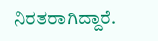ನಿರತರಾಗಿದ್ದಾರೆ.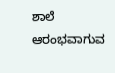ಶಾಲೆ ಆರಂಭವಾಗುವ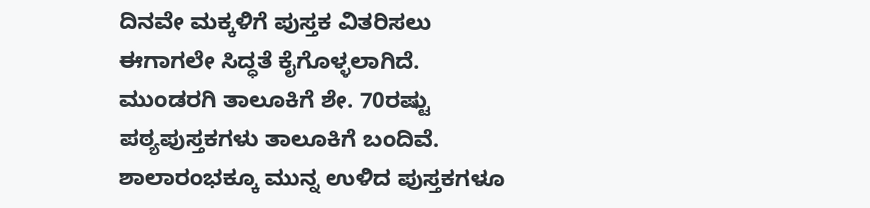ದಿನವೇ ಮಕ್ಕಳಿಗೆ ಪುಸ್ತಕ ವಿತರಿಸಲು ಈಗಾಗಲೇ ಸಿದ್ಧತೆ ಕೈಗೊಳ್ಳಲಾಗಿದೆ.
ಮುಂಡರಗಿ ತಾಲೂಕಿಗೆ ಶೇ. 70ರಷ್ಟು ಪಠ್ಯಪುಸ್ತಕಗಳು ತಾಲೂಕಿಗೆ ಬಂದಿವೆ. ಶಾಲಾರಂಭಕ್ಕೂ ಮುನ್ನ ಉಳಿದ ಪುಸ್ತಕಗಳೂ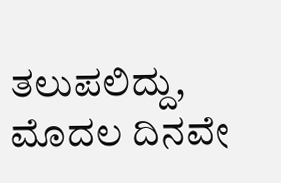ತಲುಪಲಿದ್ದು, ಮೊದಲ ದಿನವೇ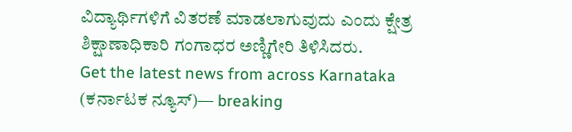ವಿದ್ಯಾರ್ಥಿಗಳಿಗೆ ವಿತರಣೆ ಮಾಡಲಾಗುವುದು ಎಂದು ಕ್ಷೇತ್ರ ಶಿಕ್ಷಾಣಾಧಿಕಾರಿ ಗಂಗಾಧರ ಅಣ್ಣಿಗೇರಿ ತಿಳಿಸಿದರು.
Get the latest news from across Karnataka (ಕರ್ನಾಟಕ ನ್ಯೂಸ್)— breaking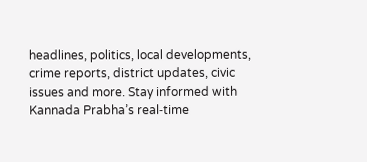headlines, politics, local developments, crime reports, district updates, civic issues and more. Stay informed with Kannada Prabha’s real‑time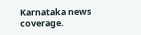Karnataka news coverage.